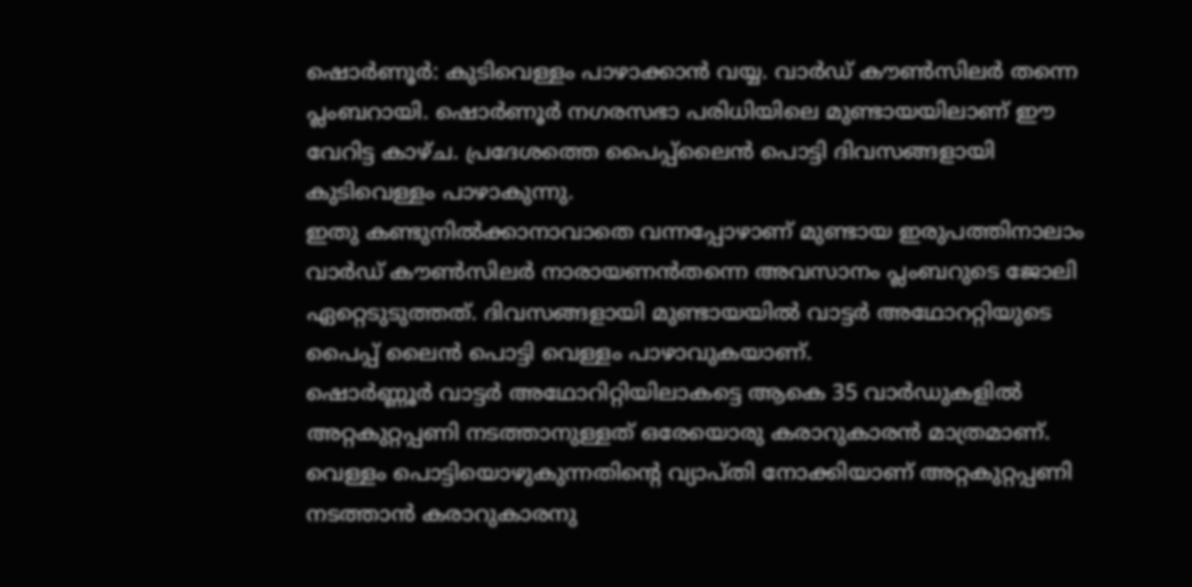ഷൊർണൂർ: കുടിവെള്ളം പാഴാക്കാൻ വയ്യ. വാർഡ് കൗൺസിലർ തന്നെ പ്ലംബറായി. ഷൊർണൂർ നഗരസഭാ പരിധിയിലെ മുണ്ടായയിലാണ് ഈ വേറിട്ട കാഴ്ച. പ്രദേശത്തെ പൈപ്പ്ലൈൻ പൊട്ടി ദിവസങ്ങളായി കുടിവെള്ളം പാഴാകുന്നു.
ഇതു കണ്ടുനിൽക്കാനാവാതെ വന്നപ്പോഴാണ് മുണ്ടായ ഇരുപത്തിനാലാം വാർഡ് കൗൺസിലർ നാരായണൻതന്നെ അവസാനം പ്ലംബറുടെ ജോലി ഏറ്റെടുടുത്തത്. ദിവസങ്ങളായി മുണ്ടായയിൽ വാട്ടർ അഥോററ്റിയുടെ പൈപ്പ് ലൈൻ പൊട്ടി വെള്ളം പാഴാവുകയാണ്.
ഷൊർണ്ണൂർ വാട്ടർ അഥോറിറ്റിയിലാകട്ടെ ആകെ 35 വാർഡുകളിൽ അറ്റകുറ്റപ്പണി നടത്താനുള്ളത് ഒരേയൊരു കരാറുകാരൻ മാത്രമാണ്. വെള്ളം പൊട്ടിയൊഴുകുന്നതിന്റെ വ്യാപ്തി നോക്കിയാണ് അറ്റകുറ്റപ്പണി നടത്താൻ കരാറുകാരനു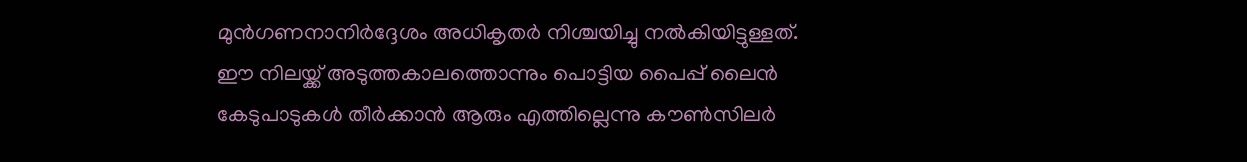മുൻഗണനാനിർദ്ദേശം അധികൃതർ നിശ്ചയിച്ചു നൽകിയിട്ടുള്ളത്.
ഈ നിലയ്ക്ക് അടുത്തകാലത്തൊന്നും പൊട്ടിയ പൈപ്പ് ലൈൻ കേടുപാടുകൾ തീർക്കാൻ ആരും എത്തില്ലെന്നു കൗൺസിലർ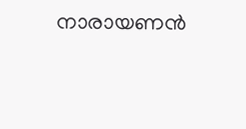നാരായണൻ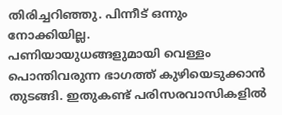തിരിച്ചറിഞ്ഞു. പിന്നീട് ഒന്നും നോക്കിയില്ല.
പണിയായുധങ്ങളുമായി വെള്ളം പൊന്തിവരുന്ന ഭാഗത്ത് കുഴിയെടുക്കാൻ തുടങ്ങി. ഇതുകണ്ട് പരിസരവാസികളിൽ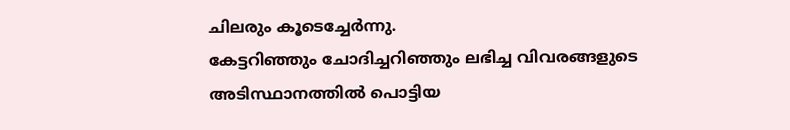ചിലരും കൂടെച്ചേർന്നു.
കേട്ടറിഞ്ഞും ചോദിച്ചറിഞ്ഞും ലഭിച്ച വിവരങ്ങളുടെ അടിസ്ഥാനത്തിൽ പൊട്ടിയ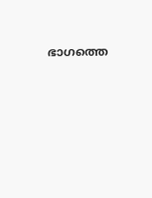ഭാഗത്തെ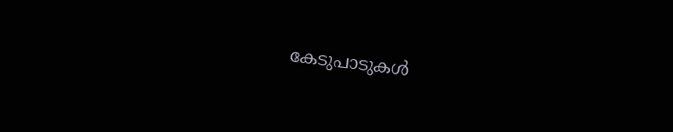കേടുപാടുകൾ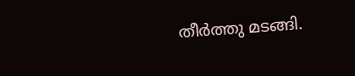തീർത്തു മടങ്ങി.